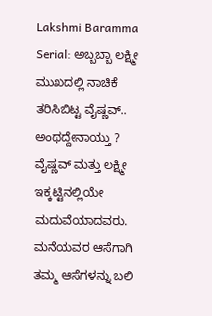Lakshmi Baramma Serial: ಅಬ್ಬಬ್ಬಾ ಲಕ್ಷ್ಮೀ ಮುಖದಲ್ಲಿ ನಾಚಿಕೆ ತರಿಸಿಬಿಟ್ಟ ವೈಷ್ಣವ್.. ಅಂಥದ್ದೇನಾಯ್ತು ?
ವೈಷ್ಣವ್ ಮತ್ತು ಲಕ್ಷ್ಮೀ ಇಕ್ಕಟ್ಟಿನಲ್ಲಿಯೇ ಮದುವೆಯಾದವರು. ಮನೆಯವರ ಆಸೆಗಾಗಿ ತಮ್ಮ ಆಸೆಗಳನ್ನು ಬಲಿ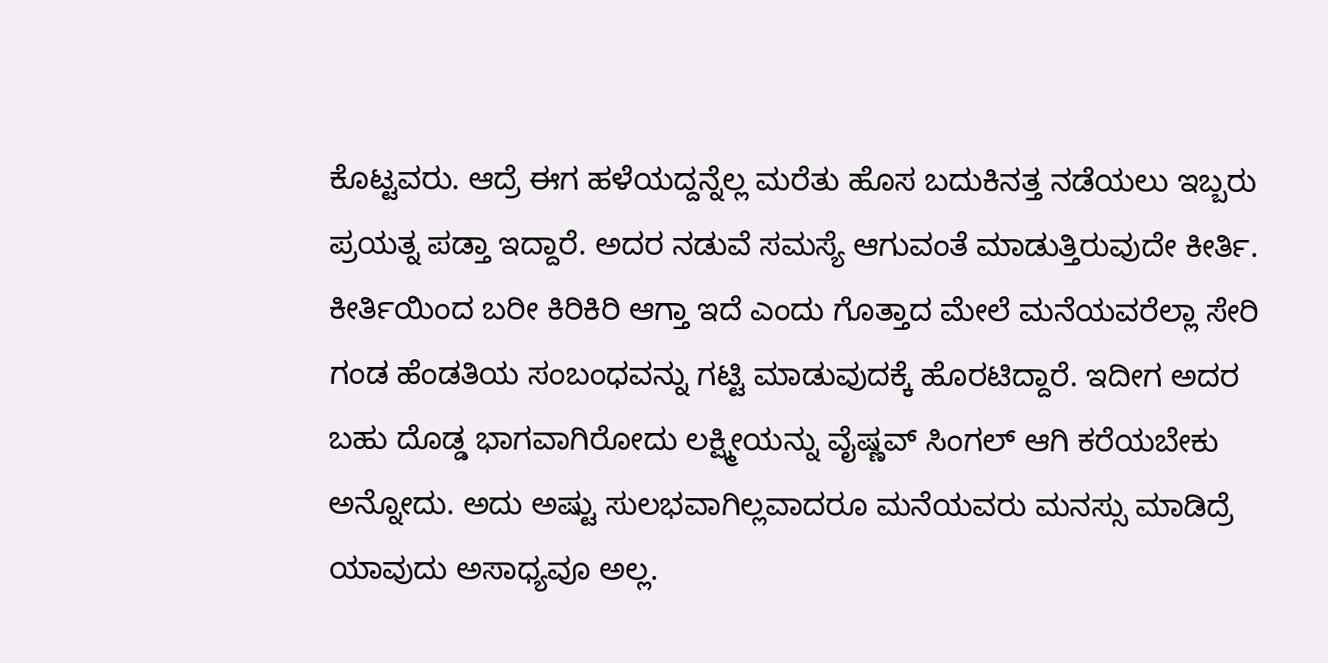ಕೊಟ್ಟವರು. ಆದ್ರೆ ಈಗ ಹಳೆಯದ್ದನ್ನೆಲ್ಲ ಮರೆತು ಹೊಸ ಬದುಕಿನತ್ತ ನಡೆಯಲು ಇಬ್ಬರು ಪ್ರಯತ್ನ ಪಡ್ತಾ ಇದ್ದಾರೆ. ಅದರ ನಡುವೆ ಸಮಸ್ಯೆ ಆಗುವಂತೆ ಮಾಡುತ್ತಿರುವುದೇ ಕೀರ್ತಿ.
ಕೀರ್ತಿಯಿಂದ ಬರೀ ಕಿರಿಕಿರಿ ಆಗ್ತಾ ಇದೆ ಎಂದು ಗೊತ್ತಾದ ಮೇಲೆ ಮನೆಯವರೆಲ್ಲಾ ಸೇರಿ ಗಂಡ ಹೆಂಡತಿಯ ಸಂಬಂಧವನ್ನು ಗಟ್ಟಿ ಮಾಡುವುದಕ್ಕೆ ಹೊರಟಿದ್ದಾರೆ. ಇದೀಗ ಅದರ ಬಹು ದೊಡ್ಡ ಭಾಗವಾಗಿರೋದು ಲಕ್ಷ್ಮೀಯನ್ನು ವೈಷ್ಣವ್ ಸಿಂಗಲ್ ಆಗಿ ಕರೆಯಬೇಕು ಅನ್ನೋದು. ಅದು ಅಷ್ಟು ಸುಲಭವಾಗಿಲ್ಲವಾದರೂ ಮನೆಯವರು ಮನಸ್ಸು ಮಾಡಿದ್ರೆ ಯಾವುದು ಅಸಾಧ್ಯವೂ ಅಲ್ಲ.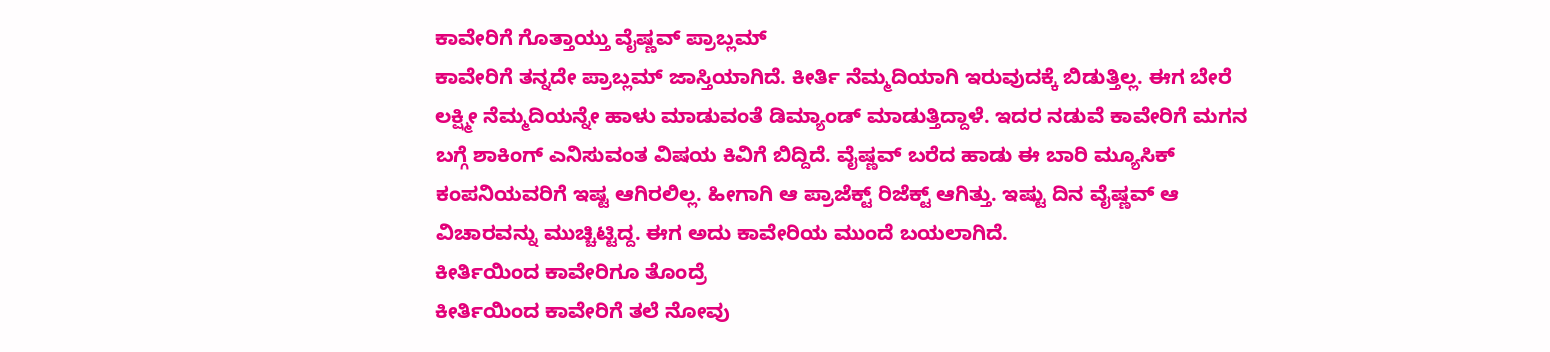ಕಾವೇರಿಗೆ ಗೊತ್ತಾಯ್ತು ವೈಷ್ಣವ್ ಪ್ರಾಬ್ಲಮ್
ಕಾವೇರಿಗೆ ತನ್ನದೇ ಪ್ರಾಬ್ಲಮ್ ಜಾಸ್ತಿಯಾಗಿದೆ. ಕೀರ್ತಿ ನೆಮ್ಮದಿಯಾಗಿ ಇರುವುದಕ್ಕೆ ಬಿಡುತ್ತಿಲ್ಲ. ಈಗ ಬೇರೆ ಲಕ್ಷ್ಮೀ ನೆಮ್ಮದಿಯನ್ನೇ ಹಾಳು ಮಾಡುವಂತೆ ಡಿಮ್ಯಾಂಡ್ ಮಾಡುತ್ತಿದ್ದಾಳೆ. ಇದರ ನಡುವೆ ಕಾವೇರಿಗೆ ಮಗನ ಬಗ್ಗೆ ಶಾಕಿಂಗ್ ಎನಿಸುವಂತ ವಿಷಯ ಕಿವಿಗೆ ಬಿದ್ದಿದೆ. ವೈಷ್ಣವ್ ಬರೆದ ಹಾಡು ಈ ಬಾರಿ ಮ್ಯೂಸಿಕ್ ಕಂಪನಿಯವರಿಗೆ ಇಷ್ಟ ಆಗಿರಲಿಲ್ಲ. ಹೀಗಾಗಿ ಆ ಪ್ರಾಜೆಕ್ಟ್ ರಿಜೆಕ್ಟ್ ಆಗಿತ್ತು. ಇಷ್ಟು ದಿನ ವೈಷ್ಣವ್ ಆ ವಿಚಾರವನ್ನು ಮುಚ್ಚಿಟ್ಟಿದ್ದ. ಈಗ ಅದು ಕಾವೇರಿಯ ಮುಂದೆ ಬಯಲಾಗಿದೆ.
ಕೀರ್ತಿಯಿಂದ ಕಾವೇರಿಗೂ ತೊಂದ್ರೆ
ಕೀರ್ತಿಯಿಂದ ಕಾವೇರಿಗೆ ತಲೆ ನೋವು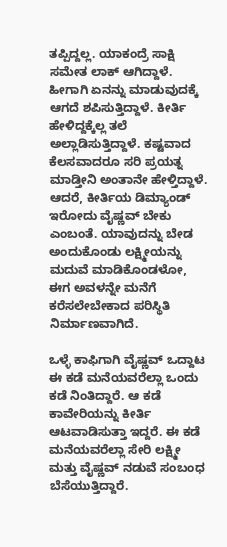ತಪ್ಪಿದ್ದಲ್ಲ. ಯಾಕಂದ್ರೆ ಸಾಕ್ಷಿ ಸಮೇತ ಲಾಕ್ ಆಗಿದ್ದಾಳೆ. ಹೀಗಾಗಿ ಏನನ್ನು ಮಾಡುವುದಕ್ಕೆ ಆಗದೆ ಶಪಿಸುತ್ತಿದ್ದಾಳೆ. ಕೀರ್ತಿ ಹೇಳಿದ್ದಕ್ಕೆಲ್ಲ ತಲೆ ಅಲ್ಲಾಡಿಸುತ್ತಿದ್ದಾಳೆ. ಕಷ್ಟವಾದ ಕೆಲಸವಾದರೂ ಸರಿ ಪ್ರಯತ್ನ ಮಾಡ್ತೀನಿ ಅಂತಾನೇ ಹೇಳ್ತಿದ್ದಾಳೆ. ಆದರೆ, ಕೀರ್ತಿಯ ಡಿಮ್ಯಾಂಡ್ ಇರೋದು ವೈಷ್ಣವ್ ಬೇಕು ಎಂಬಂತೆ. ಯಾವುದನ್ನು ಬೇಡ ಅಂದುಕೊಂಡು ಲಕ್ಷ್ಮೀಯನ್ನು ಮದುವೆ ಮಾಡಿಕೊಂಡಳೋ, ಈಗ ಅವಳನ್ನೇ ಮನೆಗೆ ಕರೆಸಲೇಬೇಕಾದ ಪರಿಸ್ಥಿತಿ ನಿರ್ಮಾಣವಾಗಿದೆ.

ಒಳ್ಳೆ ಕಾಫಿಗಾಗಿ ವೈಷ್ಣವ್ ಒದ್ದಾಟ
ಈ ಕಡೆ ಮನೆಯವರೆಲ್ಲಾ ಒಂದು ಕಡೆ ನಿಂತಿದ್ದಾರೆ. ಆ ಕಡೆ ಕಾವೇರಿಯನ್ನು ಕೀರ್ತಿ ಆಟವಾಡಿಸುತ್ತಾ ಇದ್ದರೆ. ಈ ಕಡೆ ಮನೆಯವರೆಲ್ಲಾ ಸೇರಿ ಲಕ್ಷ್ಮೀ ಮತ್ತು ವೈಷ್ಣವ್ ನಡುವೆ ಸಂಬಂಧ ಬೆಸೆಯುತ್ತಿದ್ದಾರೆ.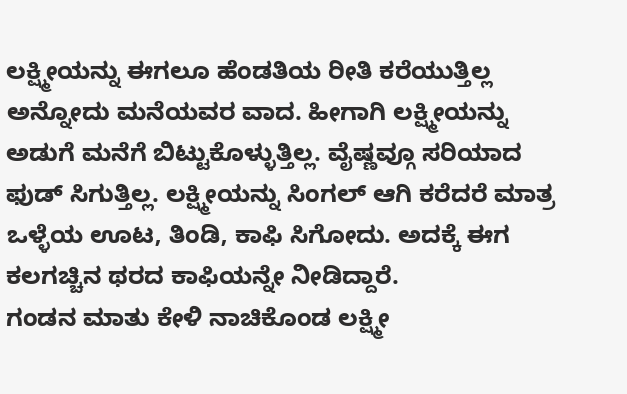ಲಕ್ಷ್ಮೀಯನ್ನು ಈಗಲೂ ಹೆಂಡತಿಯ ರೀತಿ ಕರೆಯುತ್ತಿಲ್ಲ ಅನ್ನೋದು ಮನೆಯವರ ವಾದ. ಹೀಗಾಗಿ ಲಕ್ಷ್ಮೀಯನ್ನು ಅಡುಗೆ ಮನೆಗೆ ಬಿಟ್ಟುಕೊಳ್ಳುತ್ತಿಲ್ಲ. ವೈಷ್ಣವ್ಗೂ ಸರಿಯಾದ ಫುಡ್ ಸಿಗುತ್ತಿಲ್ಲ. ಲಕ್ಷ್ಮೀಯನ್ನು ಸಿಂಗಲ್ ಆಗಿ ಕರೆದರೆ ಮಾತ್ರ ಒಳ್ಳೆಯ ಊಟ, ತಿಂಡಿ, ಕಾಫಿ ಸಿಗೋದು. ಅದಕ್ಕೆ ಈಗ ಕಲಗಚ್ಚಿನ ಥರದ ಕಾಫಿಯನ್ನೇ ನೀಡಿದ್ದಾರೆ.
ಗಂಡನ ಮಾತು ಕೇಳಿ ನಾಚಿಕೊಂಡ ಲಕ್ಷ್ಮೀ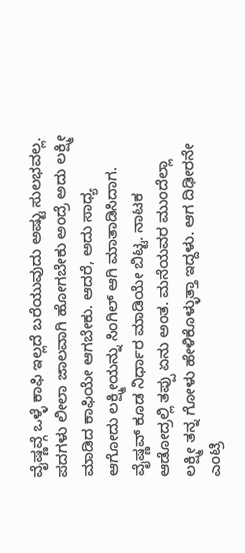ವೈಷ್ಣವ್ಗೆ ಒಳ್ಳೆ ಕಾಫಿ ಇಲ್ಲದೆ ಬರೆಯುವುದು ಅಷ್ಟು ಸುಲಭವಲ್ಲ. ಪದಗಳು ಲೀಲಾ ಜಾಲವಾಗಿ ಹೋಗಬೇಕು ಅಂದ್ರೆ ಅದು ಲಕ್ಷ್ಮೀ ಮಾಡಿದ ಕಾಫಿಯೇ ಆಗಬೇಕು. ಆದರೆ, ಅದು ಸಾಧ್ಯ ಆಗೋದು ಲಕ್ಷ್ಮೀಯನ್ನು ಸಿಂಗಿಲ್ ಆಗಿ ಮಾತಾಡಿಸಿದಾಗ. ವೈಷ್ಣವ್ ಕೂಡ ನಿರ್ಧಾರ ಮಾಡಿಯೇ ಬಿಟ್ಟ. ನಾಟಕ ಆಡೋದ್ರಲ್ಲಿ ತಪ್ಪು ಏನು ಅಂತ. ಮನೆಯವರ ಮುಂದೆಲ್ಲಾ ಲಕ್ಷ್ಮೀ ತನ್ನ ಗೋಳು ಹೇಳಿಕೊಳ್ಳುತ್ತಾ ಇದ್ದಳು. ಆಗ ದಿಢೀರನೇ ಎಂಟ್ರಿ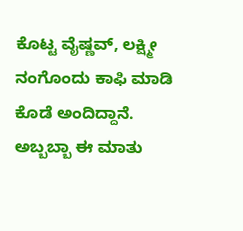ಕೊಟ್ಟ ವೈಷ್ಣವ್, ಲಕ್ಷ್ಮೀ ನಂಗೊಂದು ಕಾಫಿ ಮಾಡಿ ಕೊಡೆ ಅಂದಿದ್ದಾನೆ. ಅಬ್ಬಬ್ಬಾ ಈ ಮಾತು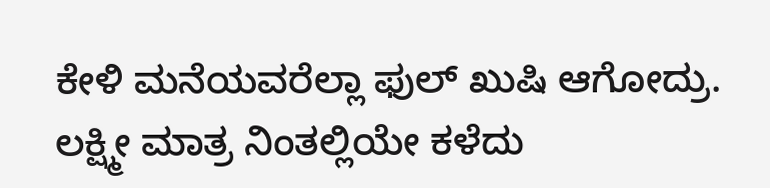ಕೇಳಿ ಮನೆಯವರೆಲ್ಲಾ ಫುಲ್ ಖುಷಿ ಆಗೋದ್ರು. ಲಕ್ಷ್ಮೀ ಮಾತ್ರ ನಿಂತಲ್ಲಿಯೇ ಕಳೆದು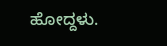ಹೋದ್ದಳು.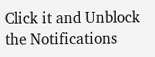Click it and Unblock the Notifications